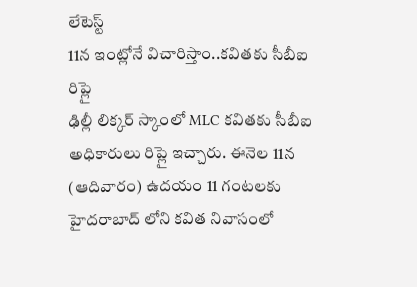లేటెస్ట్
11న ఇంట్లోనే విచారిస్తాం..కవితకు సీబీఐ రిప్లై
ఢిల్లీ లిక్కర్ స్కాంలో MLC కవితకు సీబీఐ అధికారులు రిప్లై ఇచ్చారు. ఈనెల 11న (ఆదివారం) ఉదయం 11 గంటలకు హైదరాబాద్ లోని కవిత నివాసంలో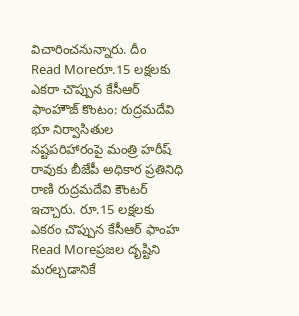విచారించనున్నారు. దీం
Read Moreరూ.15 లక్షలకు ఎకరా చొప్పున కేసీఆర్ ఫాంహౌజ్ కొంటం: రుద్రమదేవి
భూ నిర్వాసితుల నష్టపరిహారంపై మంత్రి హరీష్ రావుకు బీజేపీ అధికార ప్రతినిధి రాణి రుద్రమదేవి కౌంటర్ ఇచ్చారు. రూ.15 లక్షలకు ఎకరం చొప్పున కేసీఆర్ ఫాంహ
Read Moreప్రజల దృష్టిని మరల్చడానికే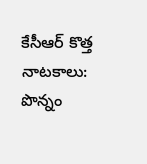కేసీఆర్ కొత్త నాటకాలు: పొన్నం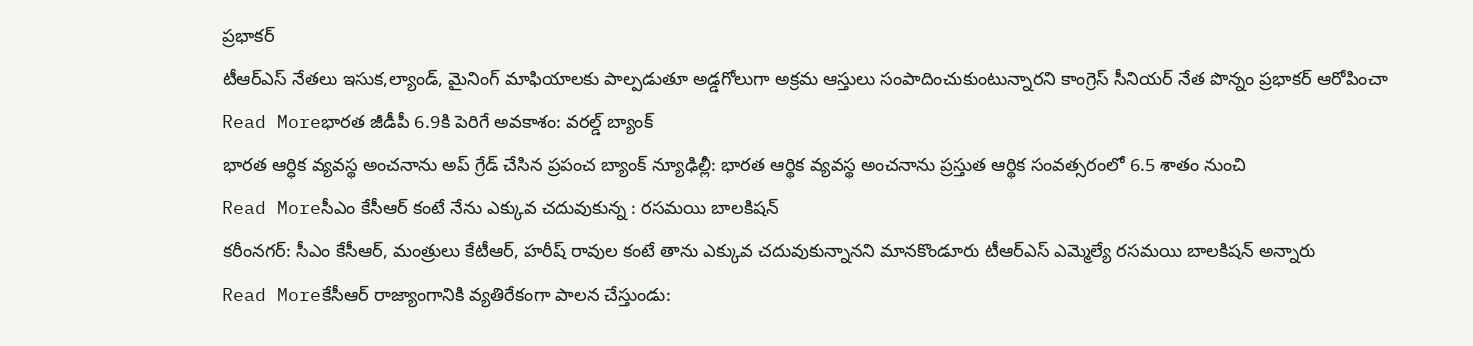ప్రభాకర్
టీఆర్ఎస్ నేతలు ఇసుక,ల్యాండ్, మైనింగ్ మాఫియాలకు పాల్పడుతూ అడ్డగోలుగా అక్రమ ఆస్తులు సంపాదించుకుంటున్నారని కాంగ్రెస్ సీనియర్ నేత పొన్నం ప్రభాకర్ ఆరోపించా
Read Moreభారత జీడీపీ 6.9కి పెరిగే అవకాశం: వరల్డ్ బ్యాంక్
భారత ఆర్ధిక వ్యవస్థ అంచనాను అప్ గ్రేడ్ చేసిన ప్రపంచ బ్యాంక్ న్యూఢిల్లీ: భారత ఆర్థిక వ్యవస్థ అంచనాను ప్రస్తుత ఆర్థిక సంవత్సరంలో 6.5 శాతం నుంచి
Read Moreసీఎం కేసీఆర్ కంటే నేను ఎక్కువ చదువుకున్న : రసమయి బాలకిషన్
కరీంనగర్: సీఎం కేసీఆర్, మంత్రులు కేటీఆర్, హరీష్ రావుల కంటే తాను ఎక్కువ చదువుకున్నానని మానకొండూరు టీఆర్ఎస్ ఎమ్మెల్యే రసమయి బాలకిషన్ అన్నారు
Read Moreకేసీఆర్ రాజ్యాంగానికి వ్యతిరేకంగా పాలన చేస్తుండు: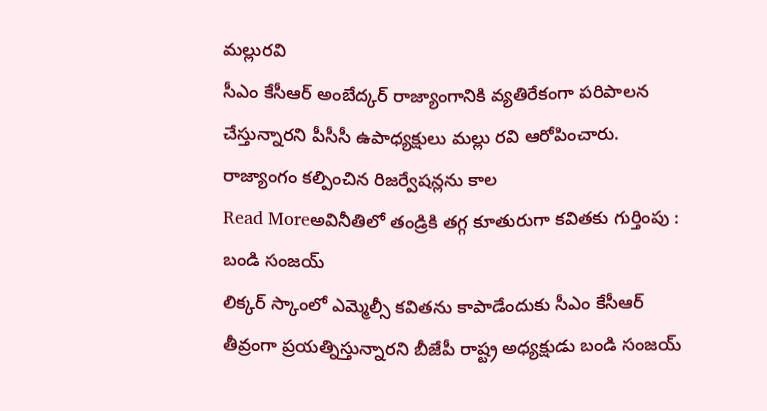మల్లురవి
సీఎం కేసీఆర్ అంబేద్కర్ రాజ్యాంగానికి వ్యతిరేకంగా పరిపాలన చేస్తున్నారని పీసీసీ ఉపాధ్యక్షులు మల్లు రవి ఆరోపించారు. రాజ్యాంగం కల్పించిన రిజర్వేషన్లను కాల
Read Moreఅవినీతిలో తండ్రికి తగ్గ కూతురుగా కవితకు గుర్తింపు : బండి సంజయ్
లిక్కర్ స్కాంలో ఎమ్మెల్సీ కవితను కాపాడేందుకు సీఎం కేసీఆర్ తీవ్రంగా ప్రయత్నిస్తున్నారని బీజేపీ రాష్ట్ర అధ్యక్షుడు బండి సంజయ్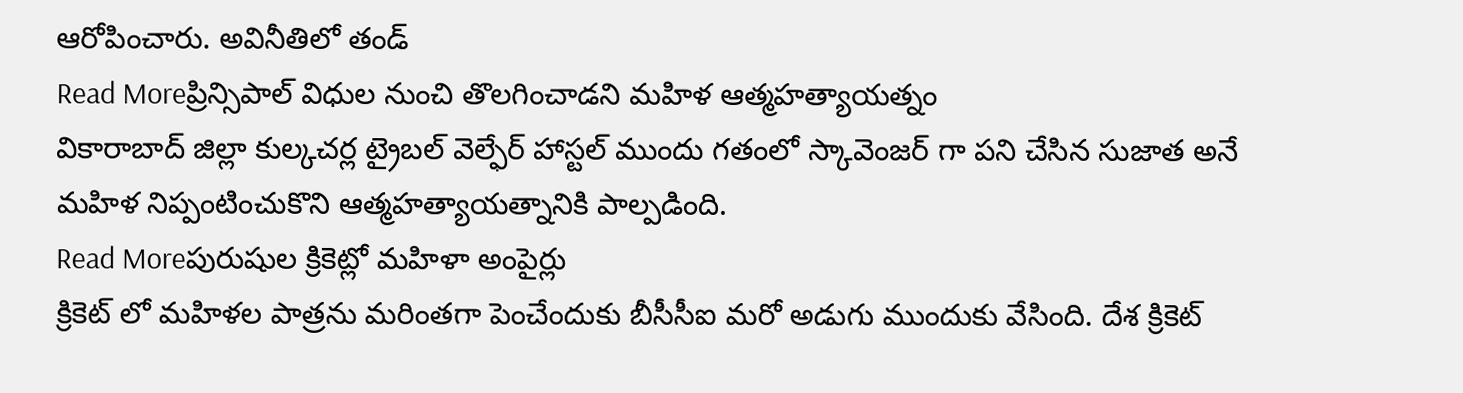ఆరోపించారు. అవినీతిలో తండ్
Read Moreప్రిన్సిపాల్ విధుల నుంచి తొలగించాడని మహిళ ఆత్మహత్యాయత్నం
వికారాబాద్ జిల్లా కుల్కచర్ల ట్రైబల్ వెల్ఫేర్ హాస్టల్ ముందు గతంలో స్కావెంజర్ గా పని చేసిన సుజాత అనే మహిళ నిప్పంటించుకొని ఆత్మహత్యాయత్నానికి పాల్పడింది.
Read Moreపురుషుల క్రికెట్లో మహిళా అంపైర్లు
క్రికెట్ లో మహిళల పాత్రను మరింతగా పెంచేందుకు బీసీసీఐ మరో అడుగు ముందుకు వేసింది. దేశ క్రికెట్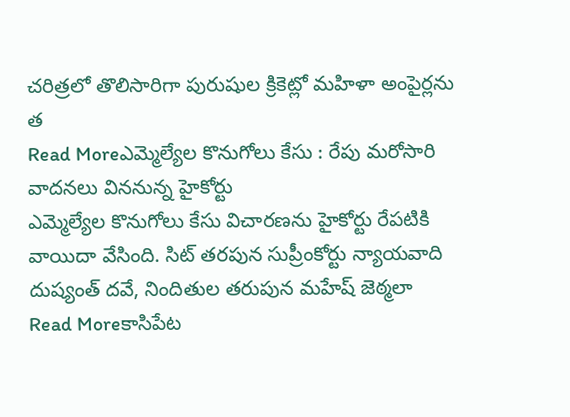చరిత్రలో తొలిసారిగా పురుషుల క్రికెట్లో మహిళా అంపైర్లను త
Read Moreఎమ్మెల్యేల కొనుగోలు కేసు : రేపు మరోసారి వాదనలు విననున్న హైకోర్టు
ఎమ్మెల్యేల కొనుగోలు కేసు విచారణను హైకోర్టు రేపటికి వాయిదా వేసింది. సిట్ తరపున సుప్రీంకోర్టు న్యాయవాది దుష్యంత్ దవే, నిందితుల తరుపున మహేష్ జెఠ్మలా
Read Moreకాసిపేట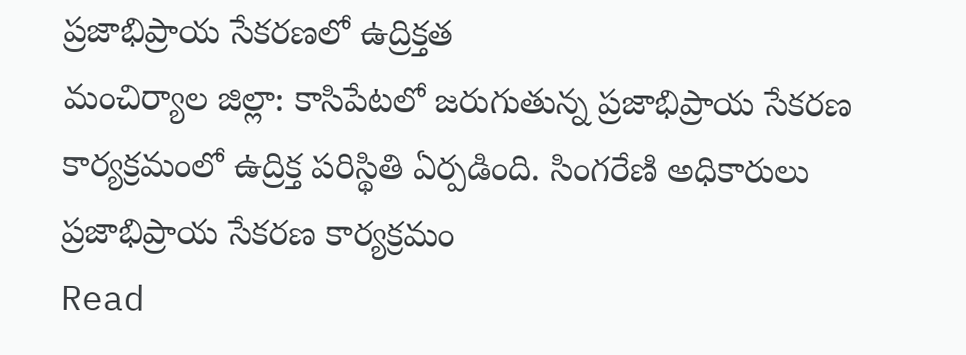ప్రజాభిప్రాయ సేకరణలో ఉద్రిక్తత
మంచిర్యాల జిల్లా: కాసిపేటలో జరుగుతున్న ప్రజాభిప్రాయ సేకరణ కార్యక్రమంలో ఉద్రిక్త పరిస్థితి ఏర్పడింది. సింగరేణి అధికారులు ప్రజాభిప్రాయ సేకరణ కార్యక్రమం
Read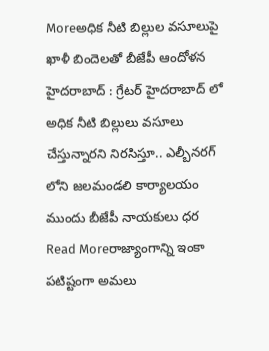Moreఅధిక నీటి బిల్లుల వసూలుపై ఖాళీ బిందెలతో బీజేపీ ఆందోళన
హైదరాబాద్ : గ్రేటర్ హైదరాబాద్ లో అధిక నీటి బిల్లులు వసూలు చేస్తున్నారని నిరసిస్తూ.. ఎల్బీనరగ్ లోని జలమండలి కార్యాలయం ముందు బీజేపీ నాయకులు ధర
Read Moreరాజ్యాంగాన్ని ఇంకా పటిష్టంగా అమలు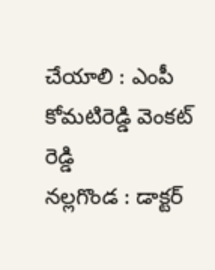చేయాలి : ఎంపీ కోమటిరెడ్డి వెంకట్ రెడ్డి
నల్లగొండ : డాక్టర్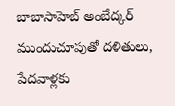బాబాసాహెబ్ అంబేద్కర్ ముందుచూపుతో దళితులు, పేదవాళ్లకు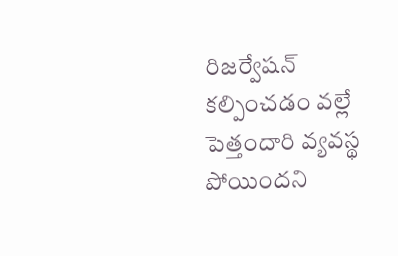రిజర్వేషన్ కల్పించడం వల్లే పెత్తందారి వ్యవస్థ పోయిందని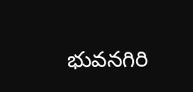భువనగిరి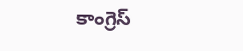కాంగ్రెస్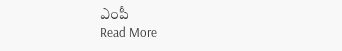ఎంపీ
Read More